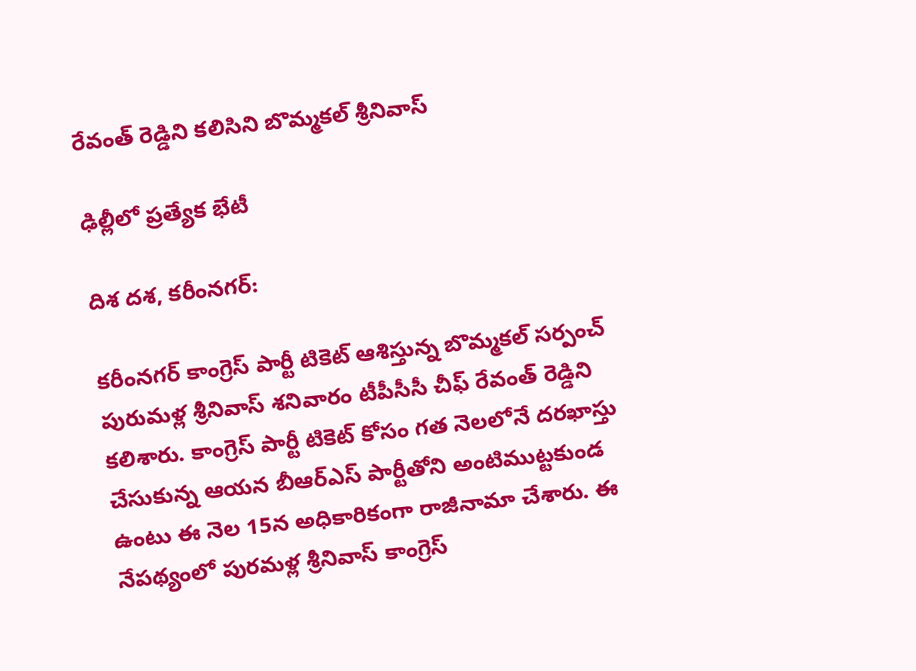రేవంత్ రెడ్డిని కలిసిని బొమ్మకల్ శ్రీనివాస్

ఢిల్లీలో ప్రత్యేక భేటీ

దిశ దశ, కరీంనగర్:

కరీంనగర్ కాంగ్రెస్ పార్టీ టికెట్ ఆశిస్తున్న బొమ్మకల్ సర్పంచ్ పురుమళ్ల శ్రీనివాస్ శనివారం టీపీసీసీ చీఫ్ రేవంత్ రెడ్డిని కలిశారు. కాంగ్రెస్ పార్టీ టికెట్ కోసం గత నెలలోనే దరఖాస్తు చేసుకున్న ఆయన బీఆర్ఎస్ పార్టీతోని అంటిముట్టకుండ ఉంటు ఈ నెల 15న అధికారికంగా రాజీనామా చేశారు. ఈ నేపథ్యంలో పురమళ్ల శ్రీనివాస్ కాంగ్రెస్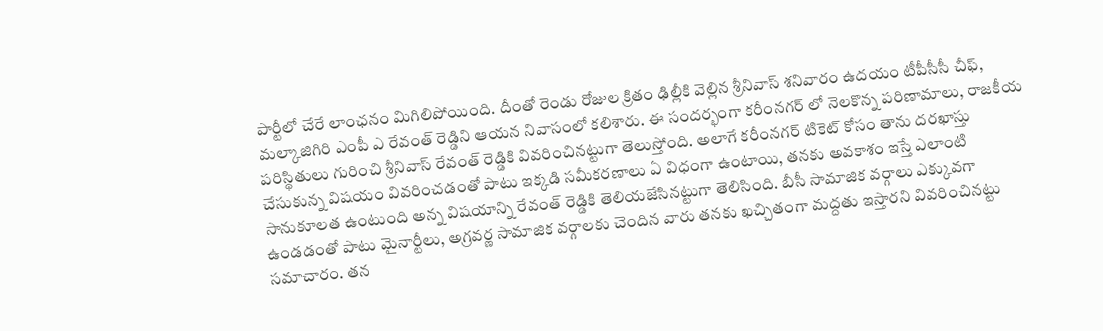పార్టీలో చేరే లాంఛనం మిగిలిపోయింది. దీంతో రెండు రోజుల క్రితం ఢిల్లీకి వెల్లిన శ్రీనివాస్ శనివారం ఉదయం టీపీసీసీ చీఫ్, మల్కాజిగిరి ఎంపీ ఎ రేవంత్ రెడ్డిని ఆయన నివాసంలో కలిశారు. ఈ సందర్భంగా కరీంనగర్ లో నెలకొన్న పరిణామాలు, రాజకీయ పరిస్థితులు గురించి శ్రీనివాస్ రేవంత్ రెడ్డికి వివరించినట్టుగా తెలుస్తోంది. అలాగే కరీంనగర్ టికెట్ కోసం తాను దరఖాస్తు చేసుకున్న విషయం వివరించడంతో పాటు ఇక్కడి సమీకరణాలు ఏ విధంగా ఉంటాయి, తనకు అవకాశం ఇస్తే ఎలాంటి సానుకూలత ఉంటుంది అన్న విషయాన్ని రేవంత్ రెడ్డికి తెలియజేసినట్టుగా తెలిసింది. బీసీ సామాజిక వర్గాలు ఎక్కువగా ఉండడంతో పాటు మైనార్టీలు, అగ్రవర్ణ సామాజిక వర్గాలకు చెందిన వారు తనకు ఖచ్చితంగా మద్దతు ఇస్తారని వివరించినట్టు సమాచారం. తన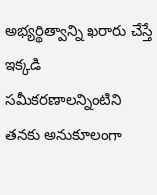అభ్యర్థిత్వాన్ని ఖరారు చేస్తే ఇక్కడి సమీకరణాలన్నింటిని తనకు అనుకూలంగా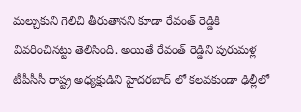మల్చుకుని గెలిచి తీరుతానని కూడా రేవంత్ రెడ్డికి వివరించినట్టు తెలిసింది. అయితే రేవంత్ రెడ్డిని పురుమళ్ల టీపీసీసీ రాష్ట్ర అధ్యక్షుడిని హైదరబాద్ లో కలవకుండా ఢిల్లీలో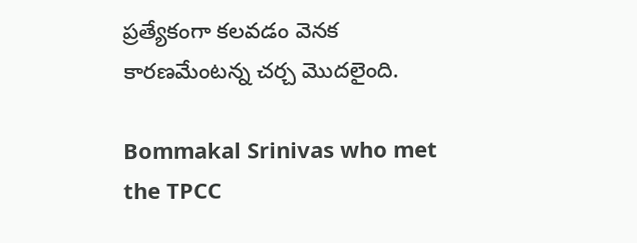ప్రత్యేకంగా కలవడం వెనక కారణమేంటన్న చర్చ మొదలైంది.

Bommakal Srinivas who met the TPCC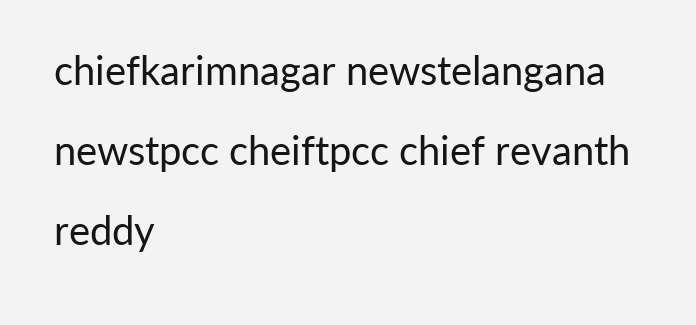chiefkarimnagar newstelangana newstpcc cheiftpcc chief revanth reddy